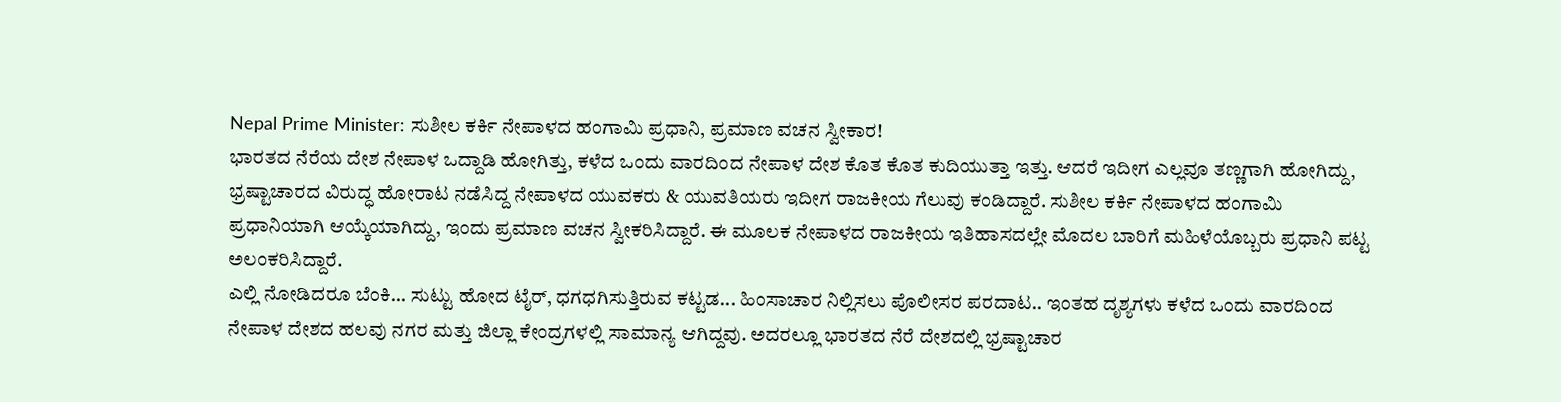Nepal Prime Minister: ಸುಶೀಲ ಕರ್ಕಿ ನೇಪಾಳದ ಹಂಗಾಮಿ ಪ್ರಧಾನಿ, ಪ್ರಮಾಣ ವಚನ ಸ್ವೀಕಾರ!
ಭಾರತದ ನೆರೆಯ ದೇಶ ನೇಪಾಳ ಒದ್ದಾಡಿ ಹೋಗಿತ್ತು, ಕಳೆದ ಒಂದು ವಾರದಿಂದ ನೇಪಾಳ ದೇಶ ಕೊತ ಕೊತ ಕುದಿಯುತ್ತಾ ಇತ್ತು. ಆದರೆ ಇದೀಗ ಎಲ್ಲವೂ ತಣ್ಣಗಾಗಿ ಹೋಗಿದ್ದು, ಭ್ರಷ್ಟಾಚಾರದ ವಿರುದ್ಧ ಹೋರಾಟ ನಡೆಸಿದ್ದ ನೇಪಾಳದ ಯುವಕರು & ಯುವತಿಯರು ಇದೀಗ ರಾಜಕೀಯ ಗೆಲುವು ಕಂಡಿದ್ದಾರೆ. ಸುಶೀಲ ಕರ್ಕಿ ನೇಪಾಳದ ಹಂಗಾಮಿ ಪ್ರಧಾನಿಯಾಗಿ ಆಯ್ಕೆಯಾಗಿದ್ದು, ಇಂದು ಪ್ರಮಾಣ ವಚನ ಸ್ವೀಕರಿಸಿದ್ದಾರೆ. ಈ ಮೂಲಕ ನೇಪಾಳದ ರಾಜಕೀಯ ಇತಿಹಾಸದಲ್ಲೇ ಮೊದಲ ಬಾರಿಗೆ ಮಹಿಳೆಯೊಬ್ಬರು ಪ್ರಧಾನಿ ಪಟ್ಟ ಅಲಂಕರಿಸಿದ್ದಾರೆ.
ಎಲ್ಲಿ ನೋಡಿದರೂ ಬೆಂಕಿ... ಸುಟ್ಟು ಹೋದ ಟೈರ್, ಧಗಧಗಿಸುತ್ತಿರುವ ಕಟ್ಟಡ... ಹಿಂಸಾಚಾರ ನಿಲ್ಲಿಸಲು ಪೊಲೀಸರ ಪರದಾಟ.. ಇಂತಹ ದೃಶ್ಯಗಳು ಕಳೆದ ಒಂದು ವಾರದಿಂದ ನೇಪಾಳ ದೇಶದ ಹಲವು ನಗರ ಮತ್ತು ಜಿಲ್ಲಾ ಕೇಂದ್ರಗಳಲ್ಲಿ ಸಾಮಾನ್ಯ ಆಗಿದ್ದವು. ಅದರಲ್ಲೂ ಭಾರತದ ನೆರೆ ದೇಶದಲ್ಲಿ ಭ್ರಷ್ಟಾಚಾರ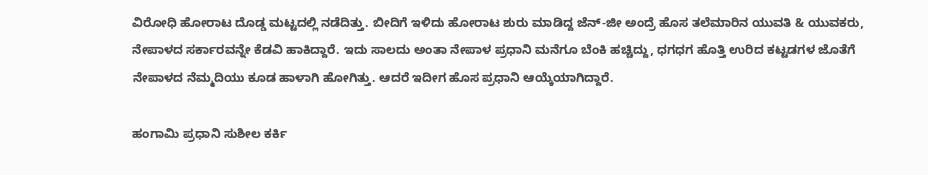ವಿರೋಧಿ ಹೋರಾಟ ದೊಡ್ಡ ಮಟ್ಟದಲ್ಲಿ ನಡೆದಿತ್ತು. ಬೀದಿಗೆ ಇಳಿದು ಹೋರಾಟ ಶುರು ಮಾಡಿದ್ದ ಜೆನ್-ಜೀ ಅಂದ್ರೆ ಹೊಸ ತಲೆಮಾರಿನ ಯುವತಿ & ಯುವಕರು, ನೇಪಾಳದ ಸರ್ಕಾರವನ್ನೇ ಕೆಡವಿ ಹಾಕಿದ್ದಾರೆ. ಇದು ಸಾಲದು ಅಂತಾ ನೇಪಾಳ ಪ್ರಧಾನಿ ಮನೆಗೂ ಬೆಂಕಿ ಹಚ್ಚಿದ್ದು, ಧಗಧಗ ಹೊತ್ತಿ ಉರಿದ ಕಟ್ಟಡಗಳ ಜೊತೆಗೆ ನೇಪಾಳದ ನೆಮ್ಮದಿಯು ಕೂಡ ಹಾಳಾಗಿ ಹೋಗಿತ್ತು. ಆದರೆ ಇದೀಗ ಹೊಸ ಪ್ರಧಾನಿ ಆಯ್ಕೆಯಾಗಿದ್ದಾರೆ.

ಹಂಗಾಮಿ ಪ್ರಧಾನಿ ಸುಶೀಲ ಕರ್ಕಿ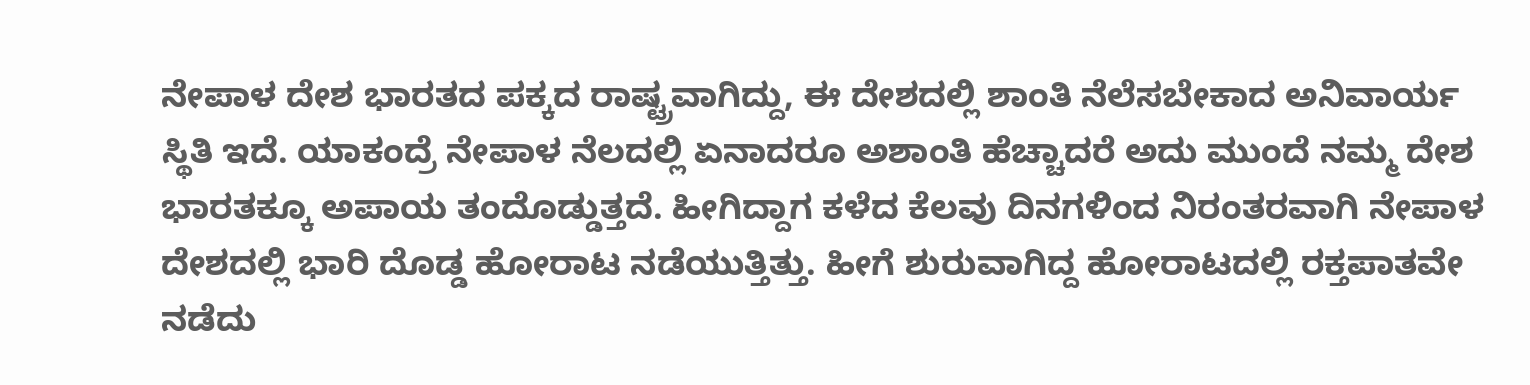ನೇಪಾಳ ದೇಶ ಭಾರತದ ಪಕ್ಕದ ರಾಷ್ಟ್ರವಾಗಿದ್ದು, ಈ ದೇಶದಲ್ಲಿ ಶಾಂತಿ ನೆಲೆಸಬೇಕಾದ ಅನಿವಾರ್ಯ ಸ್ಥಿತಿ ಇದೆ. ಯಾಕಂದ್ರೆ ನೇಪಾಳ ನೆಲದಲ್ಲಿ ಏನಾದರೂ ಅಶಾಂತಿ ಹೆಚ್ಚಾದರೆ ಅದು ಮುಂದೆ ನಮ್ಮ ದೇಶ ಭಾರತಕ್ಕೂ ಅಪಾಯ ತಂದೊಡ್ಡುತ್ತದೆ. ಹೀಗಿದ್ದಾಗ ಕಳೆದ ಕೆಲವು ದಿನಗಳಿಂದ ನಿರಂತರವಾಗಿ ನೇಪಾಳ ದೇಶದಲ್ಲಿ ಭಾರಿ ದೊಡ್ಡ ಹೋರಾಟ ನಡೆಯುತ್ತಿತ್ತು. ಹೀಗೆ ಶುರುವಾಗಿದ್ದ ಹೋರಾಟದಲ್ಲಿ ರಕ್ತಪಾತವೇ ನಡೆದು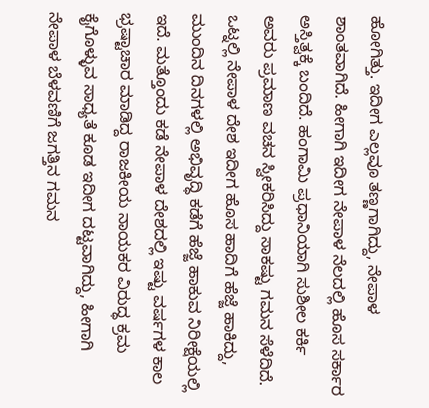ಹೋಗಿತ್ತು. ಇದೀಗ ಎಲ್ಲವೂ ತಣ್ಣಗಾಗಿದ್ದು, ನೇಪಾಳ ಶಾಂತವಾಗಿದೆ. ಹೀಗಾಗಿ ಇದೀಗ ನೇಪಾಳ ನೆಲದಲ್ಲಿ ಹೊಸ ಸರ್ಕಾರ ಅಸ್ತಿತ್ವಕ್ಕೆ ಬಂದಿದೆ. ಹಂಗಾಮಿ ಪ್ರಧಾನಿಯಾಗಿ ಸುಶೀಲ ಕರ್ಕಿ ಅವರು ಪ್ರಮಾಣ ವಚನ ಸ್ವೀಕರಿಸಿದ್ದು ಸಾಕಷ್ಟು ಗಮನ ಸೆಳೆದಿದೆ.
ಒಟ್ನಲ್ಲಿ ನೇಪಾಳ ದೇಶ ಇದೀಗ ಹೊಸ ಹಾದಿಗೆ ಹೆಜ್ಜೆ ಹಾಕಿದ್ದು, ಮುಂದಿನ ದಿನಗಳಲ್ಲಿ ಅಭಿವೃದ್ಧಿ ಕಡೆಗೆ ಹೆಜ್ಜೆ ಹಾಕುವ ನಿರೀಕ್ಷೆಯಲ್ಲಿ ಇದೆ. ಮತ್ತೊಂದು ಕಡೆ ನೇಪಾಳ ದೇಶದಲ್ಲಿ ಇಷ್ಟು ವರ್ಷಗಳ ಕಾಲ ಭ್ರಷ್ಟಾಚಾರ ಮಾಡಿದ್ದ ರಾಜಕೀಯ ನಾಯಕರ ವಿರುದ್ಧ ಕ್ರಮ ಕೈಗೊಳ್ಳುವ ಸಾಧ್ಯತೆ ಕೂಡ ಇದೀಗ ದಟ್ಟವಾಗಿದ್ದು, ಹೀಗಾಗಿ ನೇಪಾಳ ಬೆಳವಣಿಗೆ ಜಗತ್ತಿನ ಗಮನ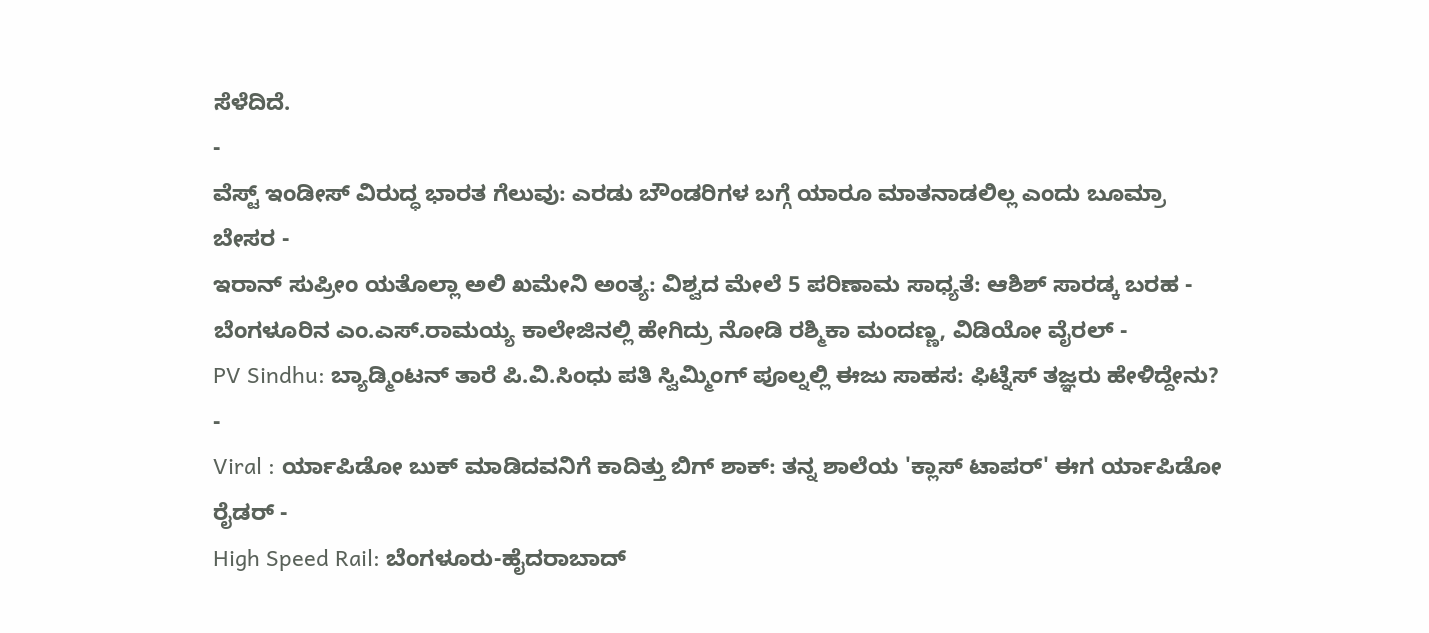ಸೆಳೆದಿದೆ.
-
ವೆಸ್ಟ್ ಇಂಡೀಸ್ ವಿರುದ್ಧ ಭಾರತ ಗೆಲುವು: ಎರಡು ಬೌಂಡರಿಗಳ ಬಗ್ಗೆ ಯಾರೂ ಮಾತನಾಡಲಿಲ್ಲ ಎಂದು ಬೂಮ್ರಾ ಬೇಸರ -
ಇರಾನ್ ಸುಪ್ರೀಂ ಯತೊಲ್ಲಾ ಅಲಿ ಖಮೇನಿ ಅಂತ್ಯ: ವಿಶ್ವದ ಮೇಲೆ 5 ಪರಿಣಾಮ ಸಾಧ್ಯತೆ: ಆಶಿಶ್ ಸಾರಡ್ಕ ಬರಹ -
ಬೆಂಗಳೂರಿನ ಎಂ.ಎಸ್.ರಾಮಯ್ಯ ಕಾಲೇಜಿನಲ್ಲಿ ಹೇಗಿದ್ರು ನೋಡಿ ರಶ್ಮಿಕಾ ಮಂದಣ್ಣ, ವಿಡಿಯೋ ವೈರಲ್ -
PV Sindhu: ಬ್ಯಾಡ್ಮಿಂಟನ್ ತಾರೆ ಪಿ.ವಿ.ಸಿಂಧು ಪತಿ ಸ್ವಿಮ್ಮಿಂಗ್ ಪೂಲ್ನಲ್ಲಿ ಈಜು ಸಾಹಸ: ಫಿಟ್ನೆಸ್ ತಜ್ಞರು ಹೇಳಿದ್ದೇನು? -
Viral : ರ್ಯಾಪಿಡೋ ಬುಕ್ ಮಾಡಿದವನಿಗೆ ಕಾದಿತ್ತು ಬಿಗ್ ಶಾಕ್: ತನ್ನ ಶಾಲೆಯ 'ಕ್ಲಾಸ್ ಟಾಪರ್' ಈಗ ರ್ಯಾಪಿಡೋ ರೈಡರ್ -
High Speed Rail: ಬೆಂಗಳೂರು-ಹೈದರಾಬಾದ್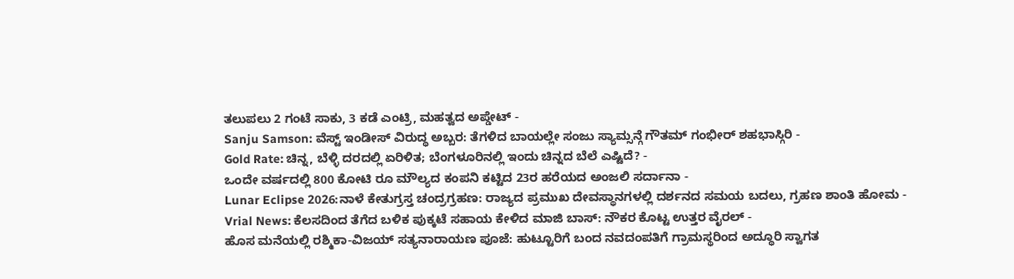ತಲುಪಲು 2 ಗಂಟೆ ಸಾಕು, 3 ಕಡೆ ಎಂಟ್ರಿ, ಮಹತ್ವದ ಅಪ್ಡೇಟ್ -
Sanju Samson: ವೆಸ್ಟ್ ಇಂಡೀಸ್ ವಿರುದ್ಧ ಅಬ್ಬರ: ತೆಗಳಿದ ಬಾಯಲ್ಲೇ ಸಂಜು ಸ್ಯಾಮ್ಸನ್ಗೆ ಗೌತಮ್ ಗಂಭೀರ್ ಶಹಭಾಸ್ಗಿರಿ -
Gold Rate: ಚಿನ್ನ, ಬೆಳ್ಳಿ ದರದಲ್ಲಿ ಏರಿಳಿತ; ಬೆಂಗಳೂರಿನಲ್ಲಿ ಇಂದು ಚಿನ್ನದ ಬೆಲೆ ಎಷ್ಟಿದೆ? -
ಒಂದೇ ವರ್ಷದಲ್ಲಿ 800 ಕೋಟಿ ರೂ ಮೌಲ್ಯದ ಕಂಪನಿ ಕಟ್ಟಿದ 23ರ ಹರೆಯದ ಅಂಜಲಿ ಸರ್ದಾನಾ -
Lunar Eclipse 2026:ನಾಳೆ ಕೇತುಗ್ರಸ್ತ ಚಂದ್ರಗ್ರಹಣ: ರಾಜ್ಯದ ಪ್ರಮುಖ ದೇವಸ್ಥಾನಗಳಲ್ಲಿ ದರ್ಶನದ ಸಮಯ ಬದಲು, ಗ್ರಹಣ ಶಾಂತಿ ಹೋಮ -
Vrial News: ಕೆಲಸದಿಂದ ತೆಗೆದ ಬಳಿಕ ಪುಕ್ಕಟೆ ಸಹಾಯ ಕೇಳಿದ ಮಾಜಿ ಬಾಸ್: ನೌಕರ ಕೊಟ್ಟ ಉತ್ತರ ವೈರಲ್ -
ಹೊಸ ಮನೆಯಲ್ಲಿ ರಶ್ಮಿಕಾ-ವಿಜಯ್ ಸತ್ಯನಾರಾಯಣ ಪೂಜೆ: ಹುಟ್ಟೂರಿಗೆ ಬಂದ ನವದಂಪತಿಗೆ ಗ್ರಾಮಸ್ಥರಿಂದ ಅದ್ಧೂರಿ ಸ್ವಾಗತ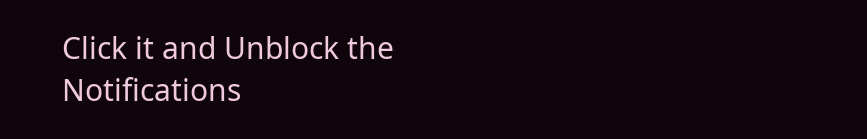Click it and Unblock the Notifications